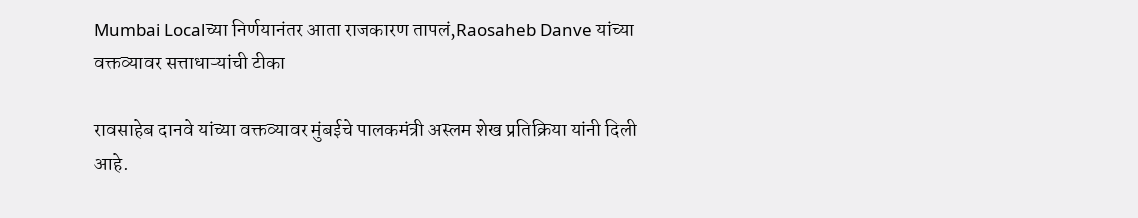Mumbai Localच्या निर्णयानंतर आता राजकारण तापलं,Raosaheb Danve यांच्या वक्तव्यावर सत्ताधाऱ्यांची टीका

रावसाहेब दानवे यांच्या वक्तव्यावर मुंबईचे पालकमंत्री अस्लम शेख प्रतिक्रिया यांनी दिली आहे.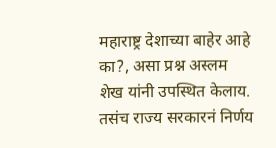महाराष्ट्र देशाच्या बाहेर आहे का?, असा प्रश्न अस्लम शेख यांनी उपस्थित केलाय. तसंच राज्य सरकारनं निर्णय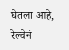घेतला आहे, रेल्वेनं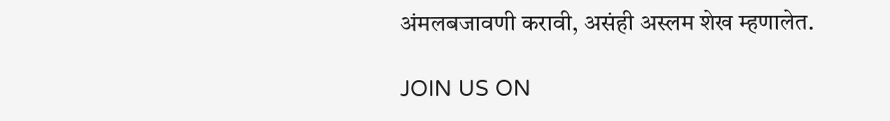अंमलबजावणी करावी, असंही अस्लम शेख म्हणालेत.

JOIN US ON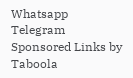Whatsapp
Telegram
Sponsored Links by Taboola